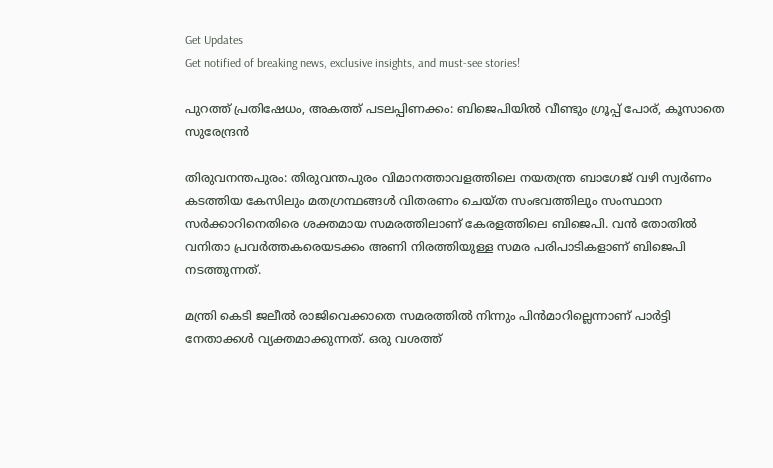Get Updates
Get notified of breaking news, exclusive insights, and must-see stories!

പുറത്ത് പ്രതിഷേധം, അകത്ത് പടലപ്പിണക്കം: ബിജെപിയില്‍ വീണ്ടും ഗ്രൂപ്പ് പോര്, കൂസാതെ സുരേന്ദ്രന്‍

തിരുവനന്തപുരം: തിരുവന്തപുരം വിമാനത്താവളത്തിലെ നയതന്ത്ര ബാഗേജ് വഴി സ്വര്‍ണം കടത്തിയ കേസിലും മതഗ്രന്ഥങ്ങള്‍ വിതരണം ചെയ്ത സംഭവത്തിലും സംസ്ഥാന സര്‍ക്കാറിനെതിരെ ശക്തമായ സമരത്തിലാണ് കേരളത്തിലെ ബിജെപി. വന്‍ തോതില്‍ വനിതാ പ്രവര്‍ത്തകരെയടക്കം അണി നിരത്തിയുള്ള സമര പരിപാടികളാണ് ബിജെപി നടത്തുന്നത്.

മന്ത്രി കെടി ജലീല്‍ രാജിവെക്കാതെ സമരത്തില്‍ നിന്നും പിന്‍മാറില്ലെന്നാണ് പാര്‍ട്ടി നേതാക്കള്‍ വ്യക്തമാക്കുന്നത്. ഒരു വശത്ത്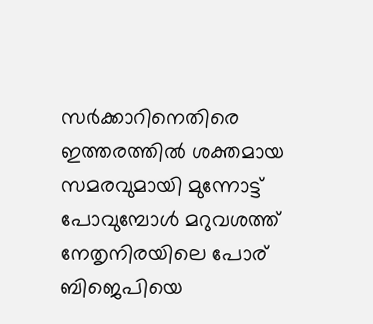സര്‍ക്കാറിനെതിരെ ഇത്തരത്തില്‍ ശക്തമായ സമരവുമായി മുന്നോട്ട് പോവുമ്പോള്‍ മറുവശത്ത് നേതൃനിരയിലെ പോര് ബിജെപിയെ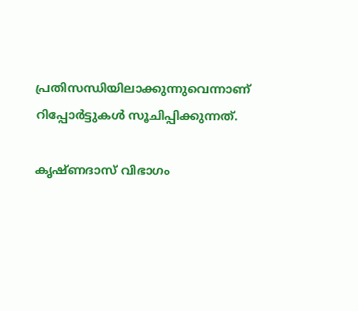പ്രതിസന്ധിയിലാക്കുന്നുവെന്നാണ് റിപ്പോര്‍ട്ടുകള്‍ സൂചിപ്പിക്കുന്നത്.

കൃഷ്ണദാസ് വിഭാഗം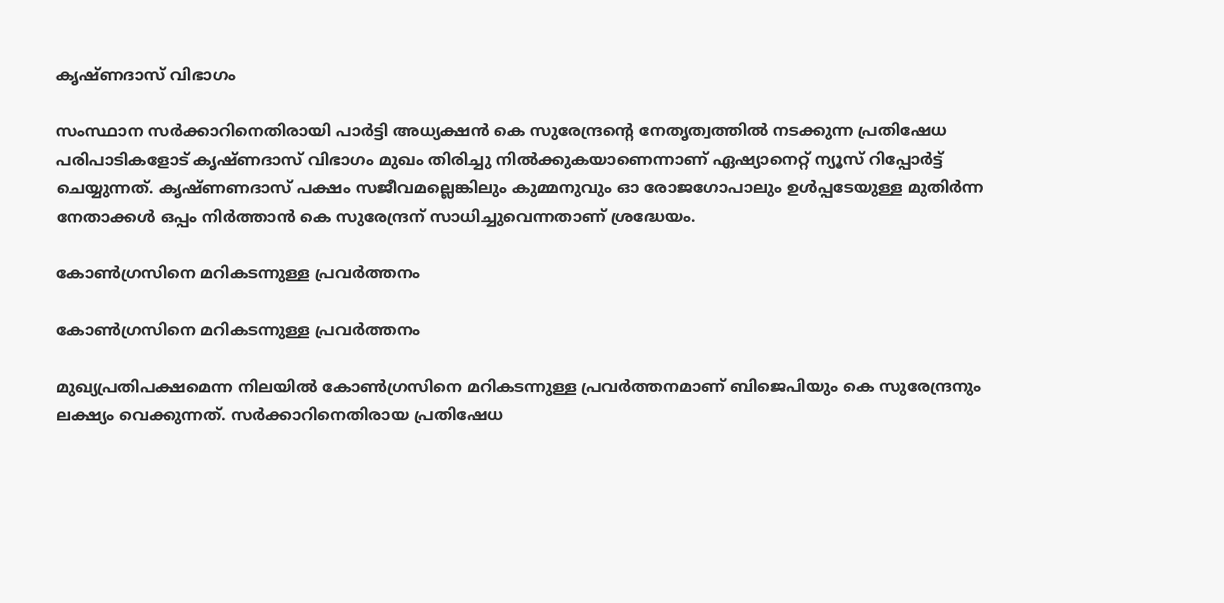കൃഷ്ണദാസ് വിഭാഗം

സംസ്ഥാന സര്‍ക്കാറിനെതിരായി പാര്‍ട്ടി അധ്യക്ഷന്‍ കെ സുരേന്ദ്രന്‍റെ നേതൃത്വത്തില്‍ നടക്കുന്ന പ്രതിഷേധ പരിപാടികളോട് കൃഷ്ണദാസ് വിഭാഗം മുഖം തിരിച്ചു നില്‍ക്കുകയാണെന്നാണ് ഏഷ്യാനെറ്റ് ന്യൂസ് റിപ്പോര്‍ട്ട് ചെയ്യുന്നത്. കൃഷ്ണണദാസ് പക്ഷം സജീവമല്ലെങ്കിലും കുമ്മനുവും ഓ രോജഗോപാലും ഉള്‍പ്പടേയുള്ള മുതിര്‍ന്ന നേതാക്കള്‍ ഒപ്പം നിര്‍ത്താന്‍ കെ സുരേന്ദ്രന് സാധിച്ചുവെന്നതാണ് ശ്രദ്ധേയം.

കോണ്‍ഗ്രസിനെ മറികടന്നുള്ള പ്രവര്‍ത്തനം

കോണ്‍ഗ്രസിനെ മറികടന്നുള്ള പ്രവര്‍ത്തനം

മുഖ്യപ്രതിപക്ഷമെന്ന നിലയില്‍ കോണ്‍ഗ്രസിനെ മറികടന്നുള്ള പ്രവര്‍ത്തനമാണ് ബിജെപിയും കെ സുരേന്ദ്രനും ലക്ഷ്യം വെക്കുന്നത്. സര്‍ക്കാറിനെതിരായ പ്രതിഷേധ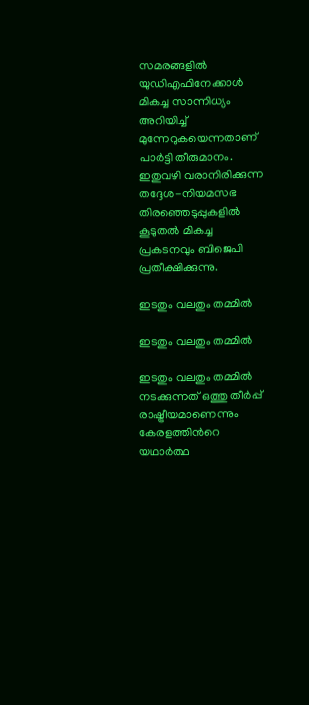സമരങ്ങളില്‍ യുഡിഎഫിനേക്കാള്‍ മികച്ച സാന്നിധ്യം അറിയിച്ച് മുന്നേറുകയെന്നതാണ് പാര്‍ട്ടി തീരുമാനം. ഇതുവഴി വരാനിരിക്കുന്ന തദ്ദേശ-നിയമസഭ തിരഞ്ഞെടുപ്പുകളില്‍ കൂടുതല്‍ മികച്ച പ്രകടനവും ബിജെപി പ്രതീക്ഷിക്കുന്നു.

ഇടതും വലതും തമ്മില്‍

ഇടതും വലതും തമ്മില്‍

ഇടതും വലതും തമ്മില്‍ നടക്കുന്നത് ഒത്തു തീര്‍പ്പ് രാഷ്ട്രീയമാണെന്നും കേരളത്തിന്‍റെ യഥാര്‍ത്ഥ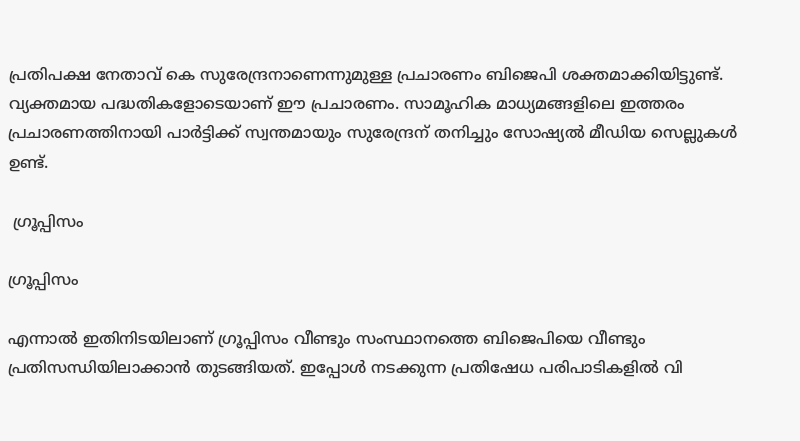പ്രതിപക്ഷ നേതാവ് കെ സുരേന്ദ്രനാണെന്നുമുള്ള പ്രചാരണം ബിജെപി ശക്തമാക്കിയിട്ടുണ്ട്. വ്യക്തമായ പദ്ധതികളോടെയാണ് ഈ പ്രചാരണം. സാമൂഹിക മാധ്യമങ്ങളിലെ ഇത്തരം പ്രചാരണത്തിനായി പാര്‍ട്ടിക്ക് സ്വന്തമായും സുരേന്ദ്രന് തനിച്ചും സോഷ്യല്‍ മീഡിയ സെല്ലുകള്‍ ഉണ്ട്.

 ഗ്രൂപ്പിസം

ഗ്രൂപ്പിസം

എന്നാല്‍ ഇതിനിടയിലാണ് ഗ്രൂപ്പിസം വീണ്ടും സംസ്ഥാനത്തെ ബിജെപിയെ വീണ്ടും പ്രതിസന്ധിയിലാക്കാന്‍ തുടങ്ങിയത്. ഇപ്പോള്‍ നടക്കുന്ന പ്രതിഷേധ പരിപാടികളില്‍ വി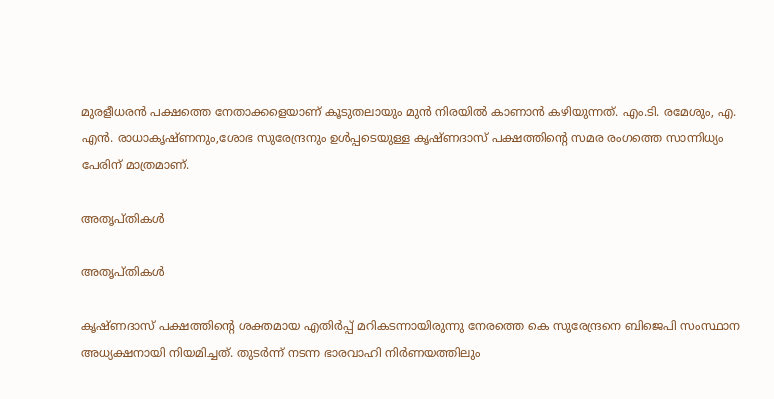മുരളീധരന്‍ പക്ഷത്തെ നേതാക്കളെയാണ് കൂടുതലായും മുന്‍ നിരയില്‍ കാണാന്‍ കഴിയുന്നത്. എം.ടി. രമേശും, എ. എന്‍. രാധാകൃഷ്ണനും,ശോഭ സുരേന്ദ്രനും ഉള്‍പ്പടെയുള്ള കൃഷ്ണദാസ് പക്ഷത്തിന്‍റെ സമര രംഗത്തെ സാന്നിധ്യം പേരിന് മാത്രമാണ്.

അതൃപ്തികള്‍

അതൃപ്തികള്‍

കൃഷ്ണദാസ് പക്ഷത്തിന്‍റെ ശക്തമായ എതിര്‍പ്പ് മറികടന്നായിരുന്നു നേരത്തെ കെ സുരേന്ദ്രനെ ബിജെപി സംസ്ഥാന അധ്യക്ഷനായി നിയമിച്ചത്. തുടര്‍ന്ന് നടന്ന ഭാരവാഹി നിര്‍ണയത്തിലും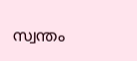സ്വന്തം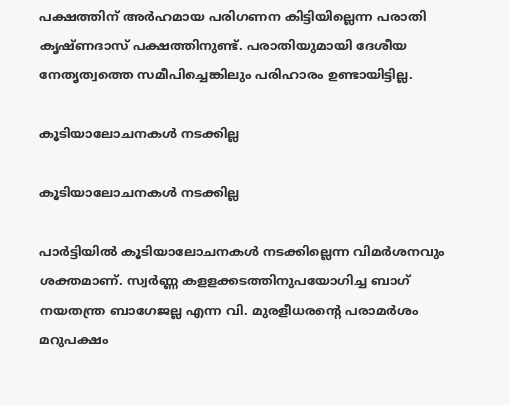പക്ഷത്തിന് അര്‍ഹമായ പരിഗണന കിട്ടിയില്ലെന്ന പരാതി കൃഷ്ണദാസ് പക്ഷത്തിനുണ്ട്. പരാതിയുമായി ദേശീയ നേതൃത്വത്തെ സമീപിച്ചെങ്കിലും പരിഹാരം ഉണ്ടായിട്ടില്ല.

കൂടിയാലോചനകള്‍ നടക്കില്ല

കൂടിയാലോചനകള്‍ നടക്കില്ല

പാര്‍ട്ടിയില്‍ കൂടിയാലോചനകള്‍ നടക്കില്ലെന്ന വിമര്‍ശനവും ശക്തമാണ്. സ്വര്‍ണ്ണ കളളക്കടത്തിനുപയോഗിച്ച ബാഗ് നയതന്ത്ര ബാഗേജല്ല എന്ന വി. മുരളീധരന്‍റെ പരാമര്‍ശം മറുപക്ഷം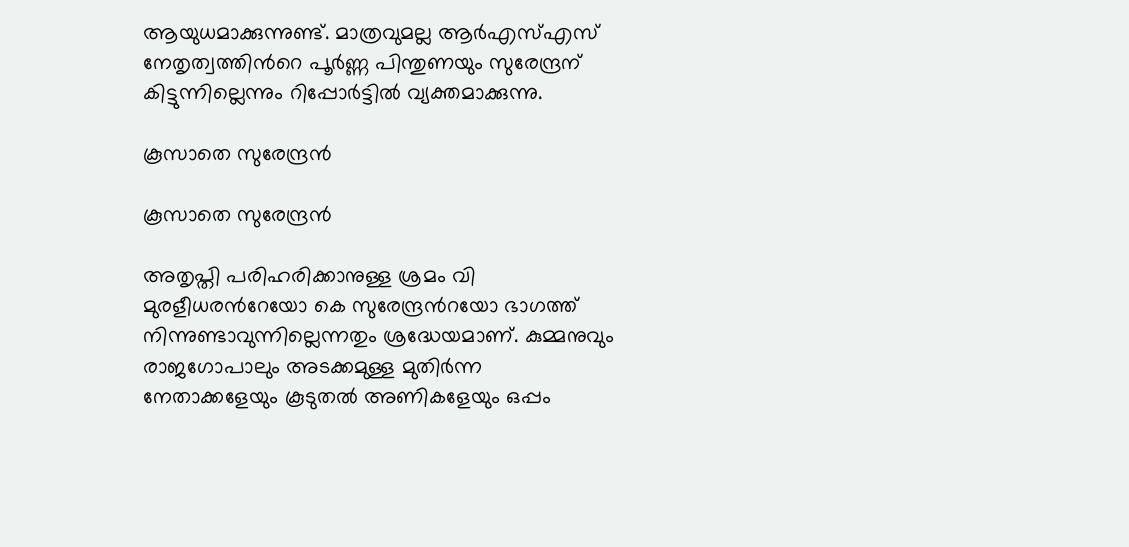ആയുധമാക്കുന്നുണ്ട്. മാത്രവുമല്ല ആര്‍എസ്എസ് നേതൃത്വത്തിന്‍റെ പൂര്‍ണ്ണ പിന്തുണയും സുരേന്ദ്രന് കിട്ടുന്നില്ലെന്നും റിപ്പോര്‍ട്ടില്‍ വ്യക്തമാക്കുന്നു.

കൂസാതെ സുരേന്ദ്രന്‍

കൂസാതെ സുരേന്ദ്രന്‍

അതൃപ്തി പരിഹരിക്കാനുള്ള ശ്രമം വി മുരളീധരന്‍റേയോ കെ സുരേന്ദ്രന്‍റയോ ഭാഗത്ത് നിന്നുണ്ടാവുന്നില്ലെന്നതും ശ്രദ്ധേയമാണ്. കുമ്മനുവും രാജഗോപാലും അടക്കമുള്ള മുതിര്‍ന്ന നേതാക്കളേയും കൂടുതല്‍ അണികളേയും ഒപ്പം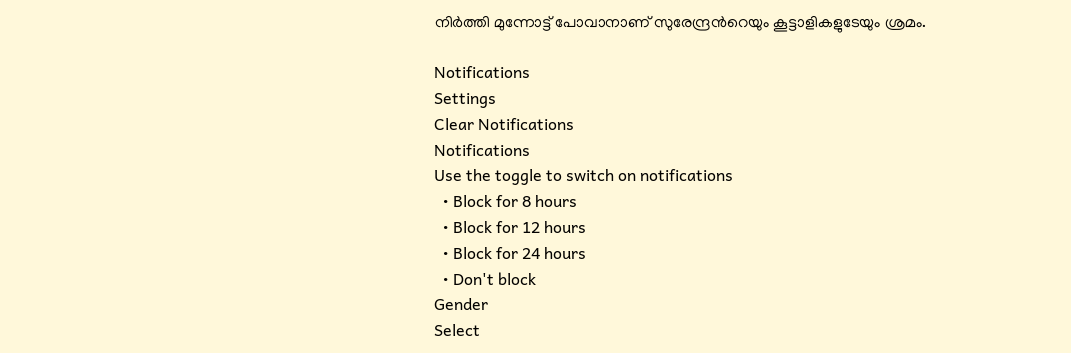നിര്‍ത്തി മുന്നോട്ട് പോവാനാണ് സുരേന്ദ്രന്‍റെയും കൂട്ടാളികളുടേയും ശ്രമം.

Notifications
Settings
Clear Notifications
Notifications
Use the toggle to switch on notifications
  • Block for 8 hours
  • Block for 12 hours
  • Block for 24 hours
  • Don't block
Gender
Select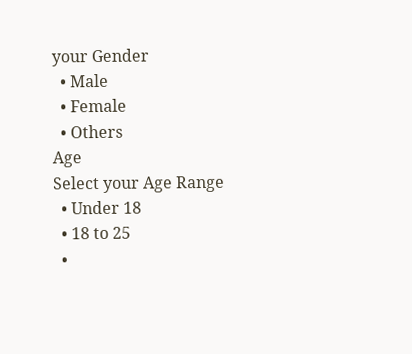your Gender
  • Male
  • Female
  • Others
Age
Select your Age Range
  • Under 18
  • 18 to 25
  •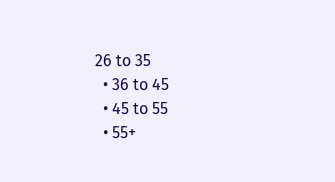26 to 35
  • 36 to 45
  • 45 to 55
  • 55+